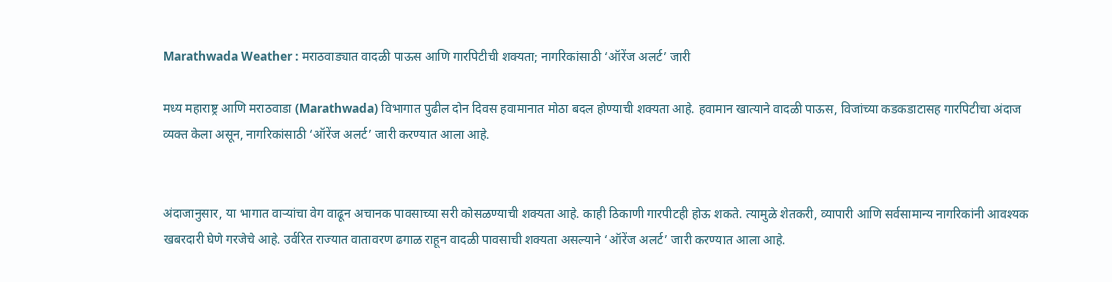Marathwada Weather : मराठवाड्यात वादळी पाऊस आणि गारपिटीची शक्यता; नागरिकांसाठी ‘ऑरेंज अलर्ट’ जारी

मध्य महाराष्ट्र आणि मराठवाडा (Marathwada) विभागात पुढील दोन दिवस हवामानात मोठा बदल होण्याची शक्यता आहे. हवामान खात्याने वादळी पाऊस, विजांच्या कडकडाटासह गारपिटीचा अंदाज व्यक्त केला असून, नागरिकांसाठी ‘ऑरेंज अलर्ट’ जारी करण्यात आला आहे.


अंदाजानुसार, या भागात वाऱ्यांचा वेग वाढून अचानक पावसाच्या सरी कोसळण्याची शक्यता आहे. काही ठिकाणी गारपीटही होऊ शकते. त्यामुळे शेतकरी, व्यापारी आणि सर्वसामान्य नागरिकांनी आवश्यक खबरदारी घेणे गरजेचे आहे. उर्वरित राज्यात वातावरण ढगाळ राहून वादळी पावसाची शक्यता असल्याने ‘ऑरेंज अलर्ट’ जारी करण्यात आला आहे.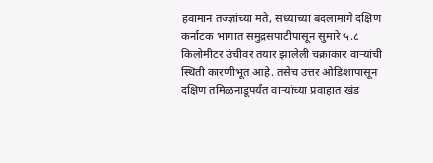हवामान तज्ज्ञांच्या मते, सध्याच्या बदलामागे दक्षिण कर्नाटक भागात समुद्रसपाटीपासून सुमारे ५.८ किलोमीटर उंचीवर तयार झालेली चक्राकार वाऱ्यांची स्थिती कारणीभूत आहे. तसेच उत्तर ओडिशापासून दक्षिण तमिळनाडूपर्यंत वाऱ्यांच्या प्रवाहात खंड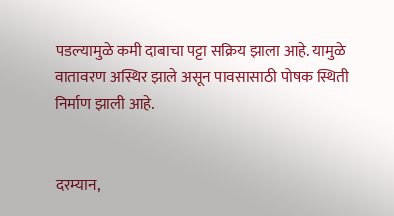पडल्यामुळे कमी दाबाचा पट्टा सक्रिय झाला आहे. यामुळे वातावरण अस्थिर झाले असून पावसासाठी पोषक स्थिती निर्माण झाली आहे.


दरम्यान,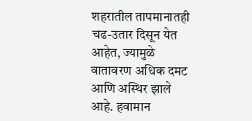शहरातील तापमानातही चढ-उतार दिसून येत आहेत, ज्यामुळे वातावरण अधिक दमट आणि अस्थिर झाले आहे. हवामान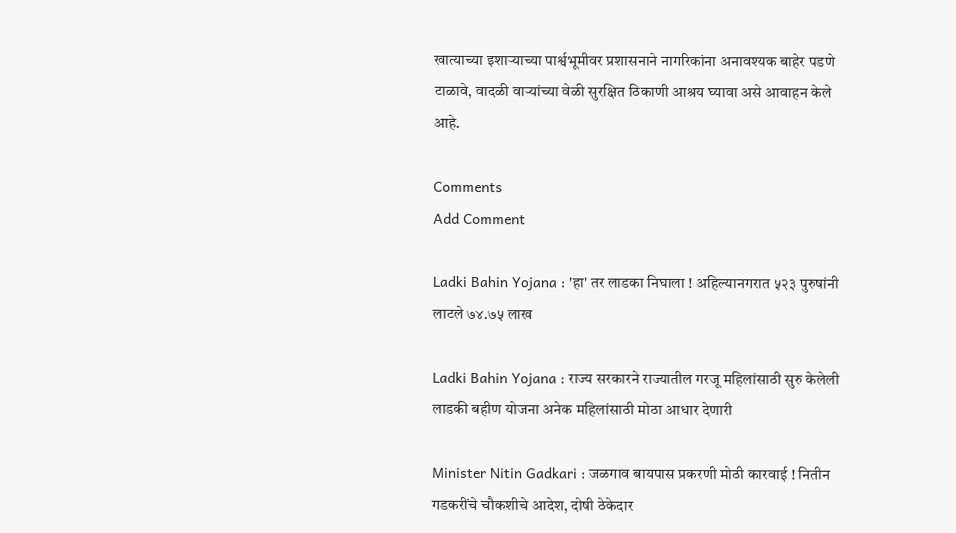खात्याच्या इशाऱ्याच्या पार्श्वभूमीवर प्रशासनाने नागरिकांना अनावश्यक बाहेर पडणे टाळावे, वादळी वाऱ्यांच्या वेळी सुरक्षित ठिकाणी आश्रय घ्यावा असे आवाहन केले आहे.

Comments
Add Comment

Ladki Bahin Yojana : 'हा' तर लाडका निघाला ! अहिल्यानगरात ५२३ पुरुषांनी लाटले ७४.७५ लाख

Ladki Bahin Yojana : राज्य सरकारने राज्यातील गरजू महिलांसाठी सुरु केलेली लाडकी बहीण योजना अनेक महिलांसाठी मोठा आधार देणारी

Minister Nitin Gadkari : जळगाव बायपास प्रकरणी मोठी कारवाई ! नितीन गडकरींचे चौकशीचे आदेश, दोषी ठेकेदार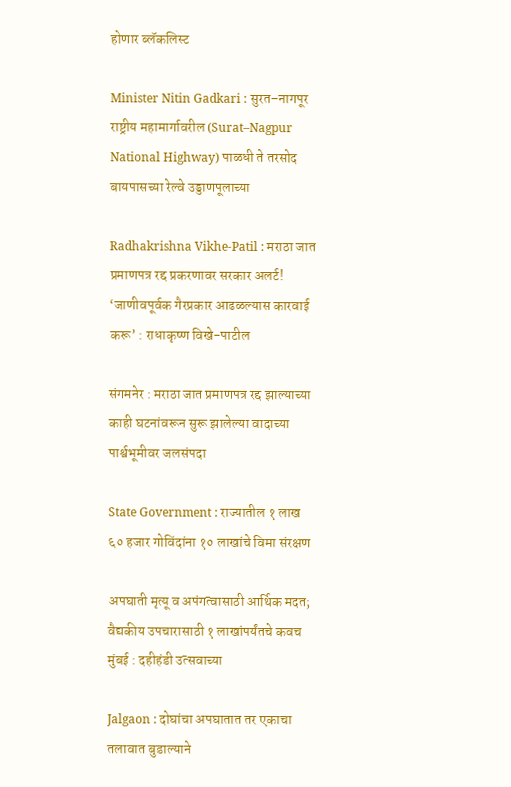होणार ब्लॅकलिस्ट

Minister Nitin Gadkari : सुरत–नागपूर राष्ट्रीय महामार्गावरील (Surat–Nagpur National Highway) पाळधी ते तरसोद बायपासच्या रेल्वे उड्डाणपूलाच्या

Radhakrishna Vikhe-Patil : मराठा जात प्रमाणपत्र रद्द प्रकरणावर सरकार अलर्ट! ‘जाणीवपूर्वक गैरप्रकार आढळल्यास कारवाई करू’ : राधाकृष्ण विखे-पाटील

संगमनेर : मराठा जात प्रमाणपत्र रद्द झाल्याच्या काही घटनांवरून सुरू झालेल्या वादाच्या पार्श्वभूमीवर जलसंपदा

State Government : राज्यातील १ लाख ६० हजार गोविंदांना १० लाखांचे विमा संरक्षण

अपघाती मृत्यू व अपंगत्वासाठी आर्थिक मदत; वैद्यकीय उपचारासाठी १ लाखांपर्यंतचे कवच मुंबई : दहीहंडी उत्सवाच्या

Jalgaon : दोघांचा अपघातात तर एकाचा तलावात बुडाल्याने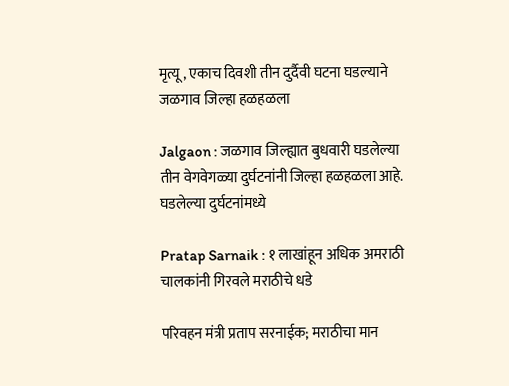मृत्यू , एकाच दिवशी तीन दुर्दैवी घटना घडल्याने जळगाव जिल्हा हळहळला

Jalgaon : जळगाव जिल्ह्यात बुधवारी घडलेल्या तीन वेगवेगळ्या दुर्घटनांनी जिल्हा हळहळला आहे. घडलेल्या दुर्घटनांमध्ये

Pratap Sarnaik : १ लाखांहून अधिक अमराठी चालकांनी गिरवले मराठीचे धडे

परिवहन मंत्री प्रताप सरनाईक; मराठीचा मान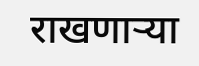राखणाऱ्या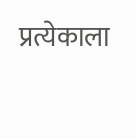प्रत्येकाला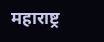महाराष्ट्र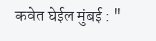कवेत घेईल मुंबई : "